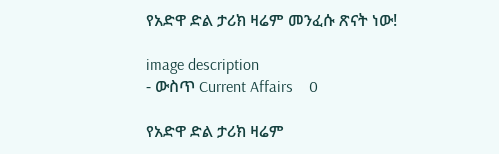የአድዋ ድል ታሪክ ዛሬም መንፈሱ ጽናት ነው!

image description
- ውስጥ Current Affairs    0

የአድዋ ድል ታሪክ ዛሬም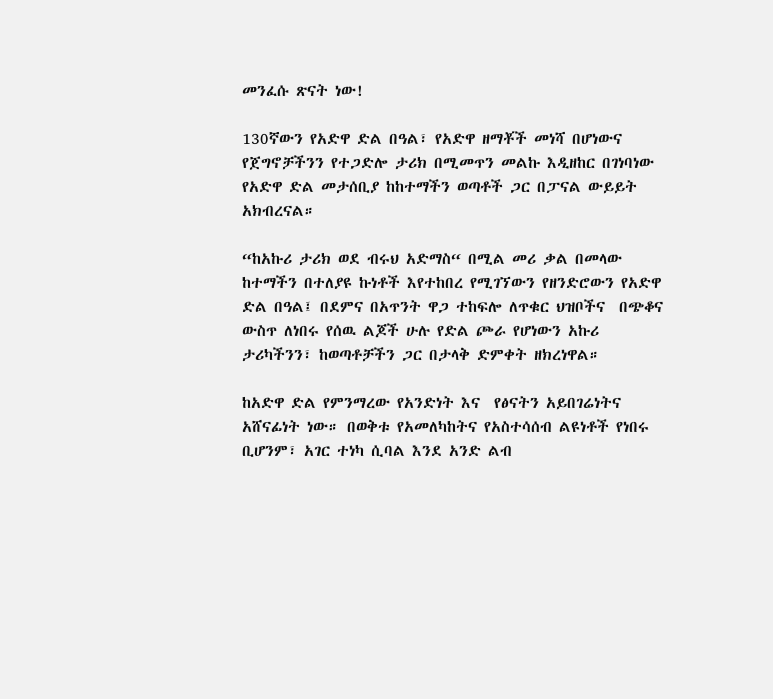መንፈሱ ጽናት ነው!

130ኛውን የአድዋ ድል በዓል፣ የአድዋ ዘማቾች መነሻ በሆነውና የጀግኖቻችንን የተጋድሎ ታሪክ በሚመጥን መልኩ እዲዘከር በገነባነው የአድዋ ድል መታሰቢያ ከከተማችን ወጣቶች ጋር በፓናል ውይይት አክብረናል።

“ከአኩሪ ታሪክ ወደ ብሩህ አድማስ“ በሚል መሪ ቃል በመላው ከተማችን በተለያዩ ኩነቶች እየተከበረ የሚገኘውን የዘንድሮውን የአድዋ ድል በዓል፤ በደምና በአጥንት ዋጋ ተከፍሎ ለጥቁር ህዝቦችና  በጭቆና ውስጥ ለነበሩ የሰዉ ልጆች ሁሉ የድል ጮራ የሆነውን አኩሪ ታሪካችንን፣ ከወጣቶቻችን ጋር በታላቅ ድምቀት ዘክረነዋል።

ከአድዋ ድል የምንማረው የአንድነት እና  የፅናትን አይበገሬነትና አሸናፊነት ነው። በወቅቱ የአመለካከትና የአስተሳሰብ ልዩነቶች የነበሩ ቢሆንም፣ አገር ተነካ ሲባል እንደ አንድ ልብ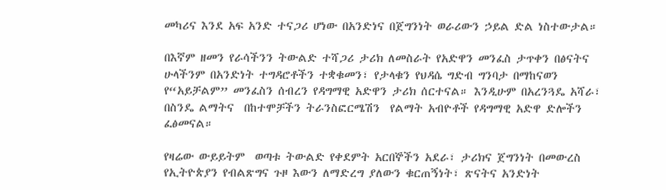መካሪና እንደ አፍ አንድ ተናጋሪ ሆነው በአንድነና በጀግንነት ወራሪውን ኃይል ድል ነስተውታል።

በእኛም ዘመን የራሳችንን ትውልድ ተሻጋሪ ታሪክ ለመስራት የአድዋን መንፈስ ታጥቀን በፅናትና ሁላችንም በአንድነት ተግዳሮቶችን ተቋቁመን፣ የታላቁን የህዳሴ ግድብ ግንባታ በማከናወን የ“አይቻልም” መንፈስን ሰብረን የዳግማዊ አድዋን ታሪክ ሰርተናል። እንዲሁም በአረንጓዴ አሻራ፣ በስንዴ ልማትና  በከተሞቻችን ትራንስፎርሜሽን  የልማት አብዮቶች የዳግማዊ አድዋ ድሎችን ፈፅመናል።

የዛሬው ውይይትም  ወጣቱ ትውልድ የቀደምት አርበኞችን አደራ፣ ታሪክና ጀግንነት በመውረስ የኢትዮጵያን የብልጽግና ጉዞ እውን ለማድረግ ያለውን ቁርጠኝነት፣ ጽናትና አንድነት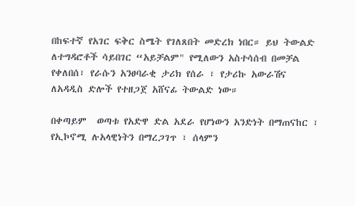በከፍተኛ የአገር ፍቅር ስሜት የገለጸበት መድረክ ነበር። ይህ ትውልድ ለተግዳሮቶች ሳይበገር “አይቻልም" የሚለውን አስተሳሰብ በመቻል የቀለበሰ፣ የራሱን አንፀባራቂ ታሪክ የሰራ ፣ የታሪኩ አውራሽና ለአዳዲስ ድሎች የተዘጋጀ አሸናፊ ትውልድ ነው።

በቀጣይም  ወጣቱ የአድዋ ድል አደራ የሆነውን አንድነት በማጠናከር ፣ የኢኮኖሚ ሉአላዊነትን በማረጋገጥ ፣ ሰላምን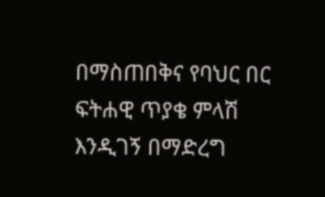በማስጠበቅና የባህር በር ፍትሐዊ ጥያቄ ምላሽ እንዲገኝ በማድረግ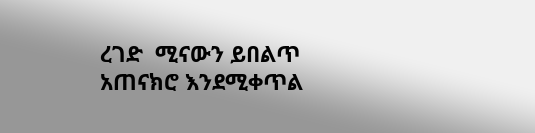ረገድ  ሚናውን ይበልጥ አጠናክሮ እንደሚቀጥል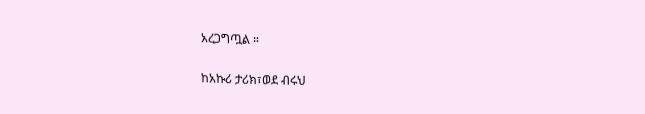አረጋግጧል ።

ከአኩሪ ታሪክ፣ወደ ብሩህ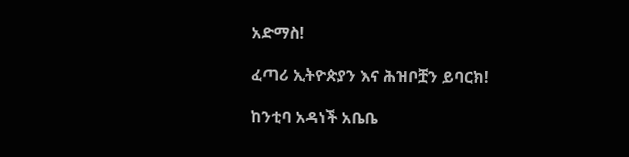አድማስ!

ፈጣሪ ኢትዮጵያን እና ሕዝቦቿን ይባርክ!

ከንቲባ አዳነች አቤቤ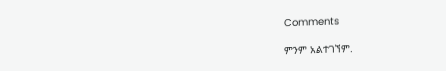Comments

ምንም አልተገኘም.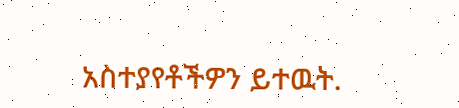አስተያየቶችዎን ይተዉት.